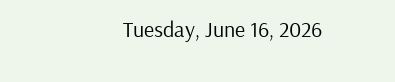Tuesday, June 16, 2026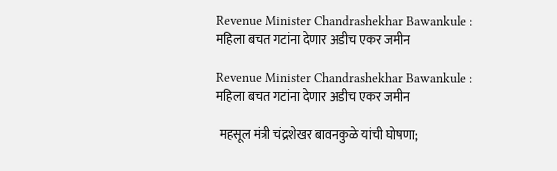Revenue Minister Chandrashekhar Bawankule : महिला बचत गटांना देणार अडीच एकर जमीन

Revenue Minister Chandrashekhar Bawankule : महिला बचत गटांना देणार अडीच एकर जमीन

 महसूल मंत्री चंद्रशेखर बावनकुळे यांची घोषणा;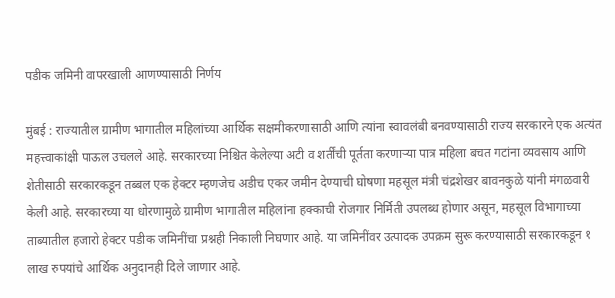पडीक जमिनी वापरखाली आणण्यासाठी निर्णय

मुंबई : राज्यातील ग्रामीण भागातील महिलांच्या आर्थिक सक्षमीकरणासाठी आणि त्यांना स्वावलंबी बनवण्यासाठी राज्य सरकारने एक अत्यंत महत्त्वाकांक्षी पाऊल उचलले आहे. सरकारच्या निश्चित केलेल्या अटी व शर्तींची पूर्तता करणाऱ्या पात्र महिला बचत गटांना व्यवसाय आणि शेतीसाठी सरकारकडून तब्बल एक हेक्टर म्हणजेच अडीच एकर जमीन देण्याची घोषणा महसूल मंत्री चंद्रशेखर बावनकुळे यांनी मंगळवारी केली आहे. सरकारच्या या धोरणामुळे ग्रामीण भागातील महिलांना हक्काची रोजगार निर्मिती उपलब्ध होणार असून, महसूल विभागाच्या ताब्यातील हजारो हेक्टर पडीक जमिनींचा प्रश्नही निकाली निघणार आहे. या जमिनींवर उत्पादक उपक्रम सुरू करण्यासाठी सरकारकडून १ लाख रुपयांचे आर्थिक अनुदानही दिले जाणार आहे.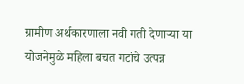ग्रामीण अर्थकारणाला नवी गती देणाऱ्या या योजनेमुळे महिला बचत गटांचे उत्पन्न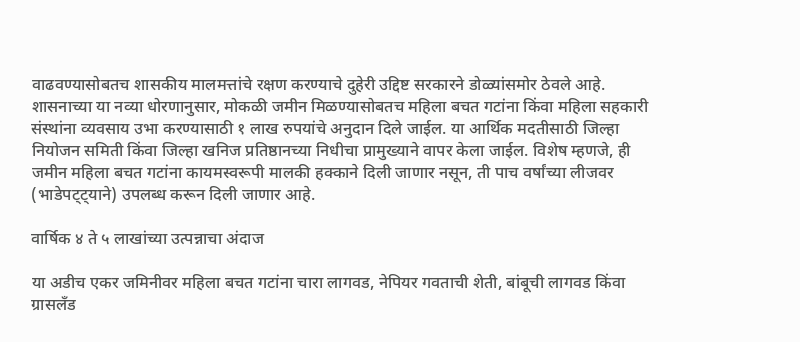वाढवण्यासोबतच शासकीय मालमत्तांचे रक्षण करण्याचे दुहेरी उद्दिष्ट सरकारने डोळ्यांसमोर ठेवले आहे. शासनाच्या या नव्या धोरणानुसार, मोकळी जमीन मिळण्यासोबतच महिला बचत गटांना किंवा महिला सहकारी संस्थांना व्यवसाय उभा करण्यासाठी १ लाख रुपयांचे अनुदान दिले जाईल. या आर्थिक मदतीसाठी जिल्हा नियोजन समिती किंवा जिल्हा खनिज प्रतिष्ठानच्या निधीचा प्रामुख्याने वापर केला जाईल. विशेष म्हणजे, ही जमीन महिला बचत गटांना कायमस्वरूपी मालकी हक्काने दिली जाणार नसून, ती पाच वर्षांच्या लीजवर (भाडेपट्ट्याने) उपलब्ध करून दिली जाणार आहे.

वार्षिक ४ ते ५ लाखांच्या उत्पन्नाचा अंदाज

या अडीच एकर जमिनीवर महिला बचत गटांना चारा लागवड, नेपियर गवताची शेती, बांबूची लागवड किंवा ग्रासलँड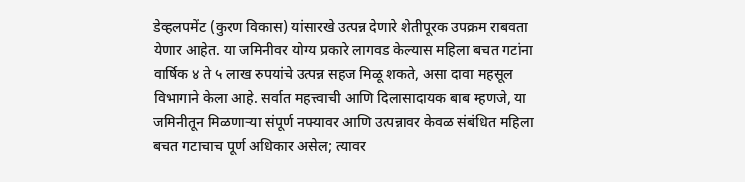डेव्हलपमेंट (कुरण विकास) यांसारखे उत्पन्न देणारे शेतीपूरक उपक्रम राबवता येणार आहेत. या जमिनीवर योग्य प्रकारे लागवड केल्यास महिला बचत गटांना वार्षिक ४ ते ५ लाख रुपयांचे उत्पन्न सहज मिळू शकते, असा दावा महसूल विभागाने केला आहे. सर्वात महत्त्वाची आणि दिलासादायक बाब म्हणजे, या जमिनीतून मिळणाऱ्या संपूर्ण नफ्यावर आणि उत्पन्नावर केवळ संबंधित महिला बचत गटाचाच पूर्ण अधिकार असेल; त्यावर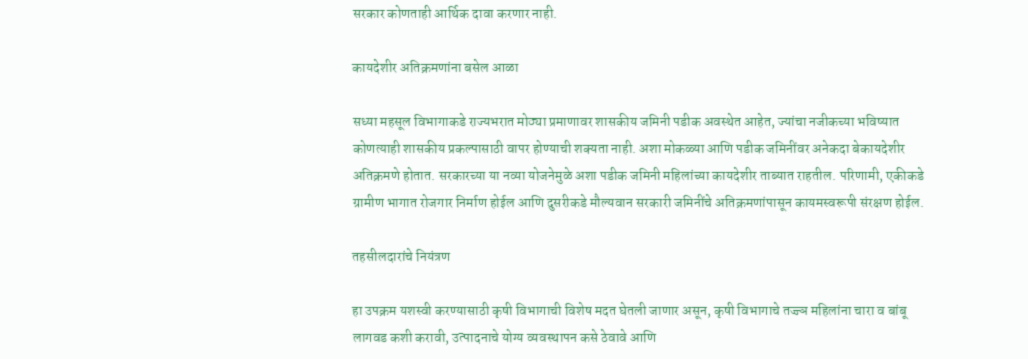सरकार कोणताही आर्थिक दावा करणार नाही.

कायदेशीर अतिक्रमणांना बसेल आळा

सध्या महसूल विभागाकडे राज्यभरात मोठ्या प्रमाणावर शासकीय जमिनी पडीक अवस्थेत आहेत, ज्यांचा नजीकच्या भविष्यात कोणत्याही शासकीय प्रकल्पासाठी वापर होण्याची शक्यता नाही. अशा मोकळ्या आणि पडीक जमिनींवर अनेकदा बेकायदेशीर अतिक्रमणे होतात. सरकारच्या या नव्या योजनेमुळे अशा पडीक जमिनी महिलांच्या कायदेशीर ताब्यात राहतील. परिणामी, एकीकडे ग्रामीण भागात रोजगार निर्माण होईल आणि दुसरीकडे मौल्यवान सरकारी जमिनींचे अतिक्रमणांपासून कायमस्वरूपी संरक्षण होईल.

तहसीलदारांचे नियंत्रण

हा उपक्रम यशस्वी करण्यासाठी कृषी विभागाची विशेष मदत घेतली जाणार असून, कृषी विभागाचे तज्ज्ञ महिलांना चारा व बांबू लागवड कशी करावी, उत्पादनाचे योग्य व्यवस्थापन कसे ठेवावे आणि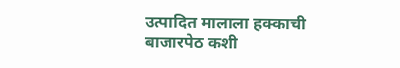उत्पादित मालाला हक्काची बाजारपेठ कशी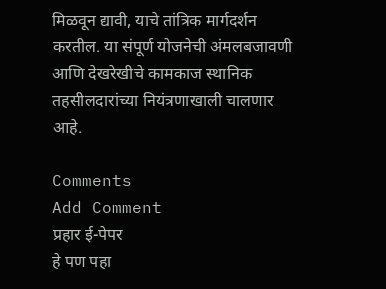मिळवून द्यावी, याचे तांत्रिक मार्गदर्शन करतील. या संपूर्ण योजनेची अंमलबजावणी आणि देखरेखीचे कामकाज स्थानिक तहसीलदारांच्या नियंत्रणाखाली चालणार आहे.

Comments
Add Comment
प्रहार ई-पेपर
हे पण पहा